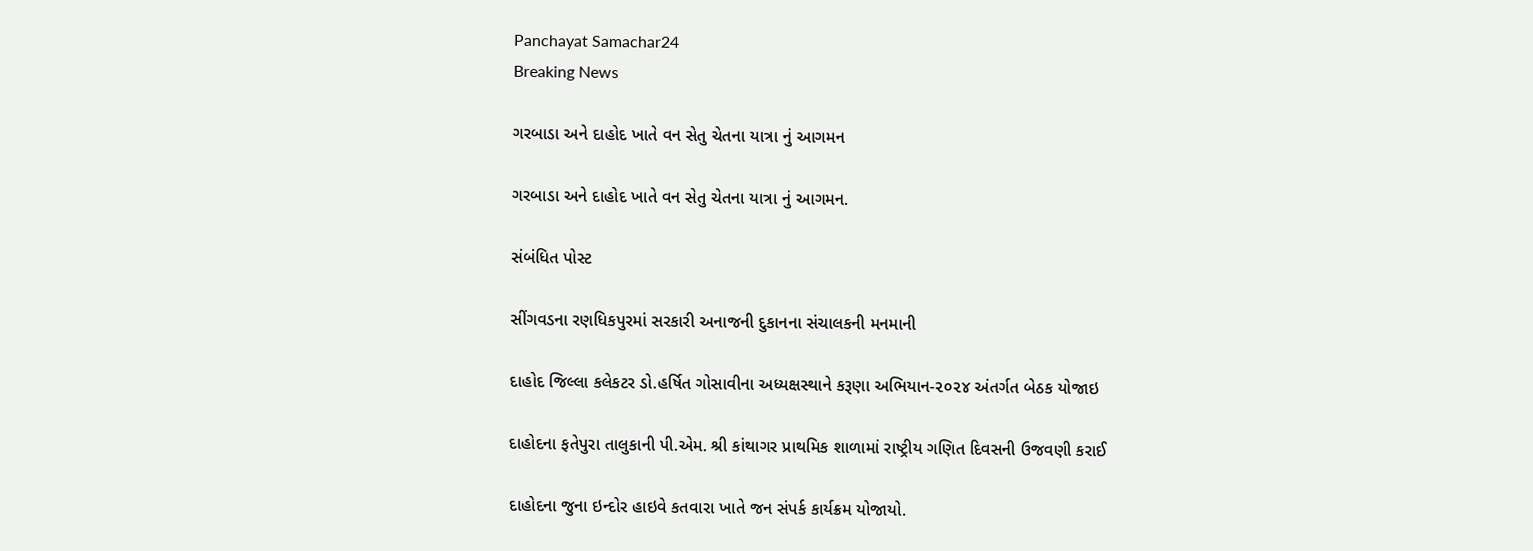Panchayat Samachar24
Breaking News

ગરબાડા અને દાહોદ ખાતે વન સેતુ ચેતના યાત્રા નું આગમન

ગરબાડા અને દાહોદ ખાતે વન સેતુ ચેતના યાત્રા નું આગમન.

સંબંધિત પોસ્ટ

સીંગવડના રણધિકપુરમાં સરકારી અનાજની દુકાનના સંચાલકની મનમાની

દાહોદ જિલ્લા કલેકટર ડો.હર્ષિત ગોસાવીના અધ્યક્ષસ્થાને કરૂણા અભિયાન-૨૦૨૪ અંતર્ગત બેઠક યોજાઇ

દાહોદના ફતેપુરા તાલુકાની પી.એમ. શ્રી કાંથાગર પ્રાથમિક શાળામાં રાષ્ટ્રીય ગણિત દિવસની ઉજવણી કરાઈ

દાહોદના જુના ઇન્દોર હાઇવે કતવારા ખાતે જન સંપર્ક કાર્યક્રમ યોજાયો.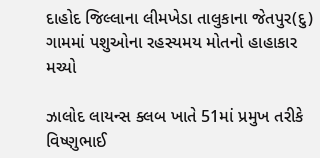દાહોદ જિલ્લાના લીમખેડા તાલુકાના જેતપુર(દુ) ગામમાં પશુઓના રહસ્યમય મોતનો હાહાકાર મચ્યો

ઝાલોદ લાયન્સ ક્લબ ખાતે 51માં પ્રમુખ તરીકે વિષ્ણુભાઈ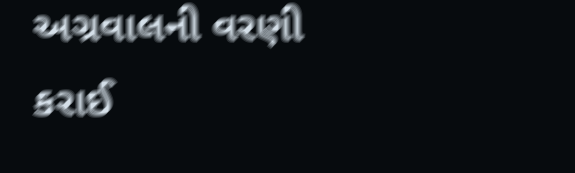અગ્રવાલની વરણી કરાઈ